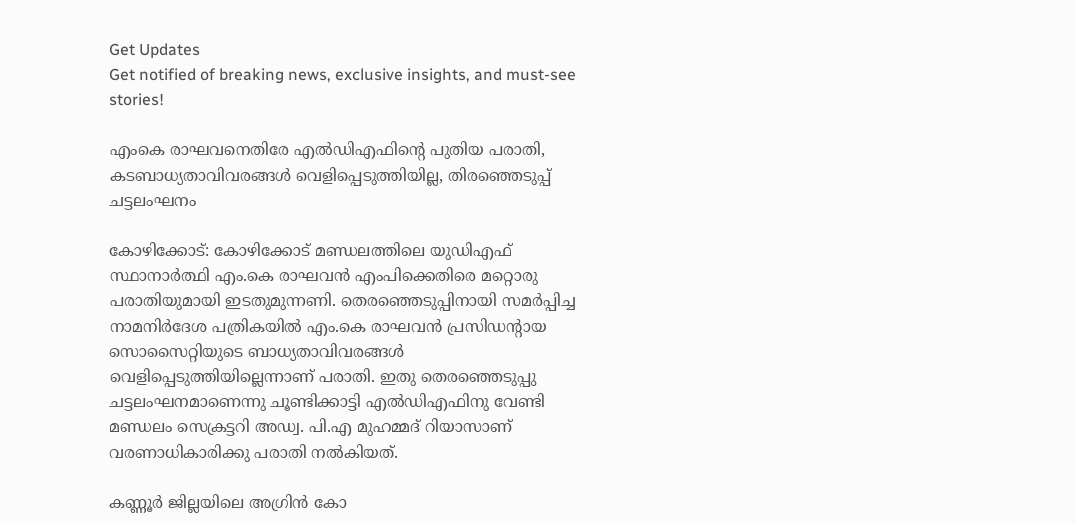Get Updates
Get notified of breaking news, exclusive insights, and must-see stories!

എംകെ രാഘവനെതിരേ എൽഡിഎഫിന്റെ പുതിയ പരാതി, കടബാധ്യതാവിവരങ്ങൾ വെളിപ്പെടുത്തിയില്ല, തിരഞ്ഞെടുപ്പ് ചട്ടലംഘനം

കോഴിക്കോട്: കോഴിക്കോട് മണ്ഡലത്തിലെ യുഡിഎഫ് സ്ഥാനാർത്ഥി എം.കെ രാഘവൻ എംപിക്കെതിരെ മറ്റൊരു പരാതിയുമായി ഇടതുമുന്നണി. തെരഞ്ഞെടുപ്പിനായി സമർപ്പിച്ച നാമനിർദേശ പത്രികയിൽ എം.കെ രാഘവൻ പ്രസിഡന്റായ സൊസൈറ്റിയുടെ ബാധ്യതാവിവരങ്ങൾ വെളിപ്പെടുത്തിയില്ലെന്നാണ് പരാതി. ഇതു തെരഞ്ഞെടുപ്പു ചട്ടലംഘനമാണെന്നു ചൂണ്ടിക്കാട്ടി എൽഡിഎഫിനു വേണ്ടി മണ്ഡലം സെക്രട്ടറി അഡ്വ. പി.എ മുഹമ്മദ് റിയാസാണ് വരണാധികാരിക്കു പരാതി നൽകിയത്.

കണ്ണൂർ ജില്ലയിലെ അഗ്രിൻ കോ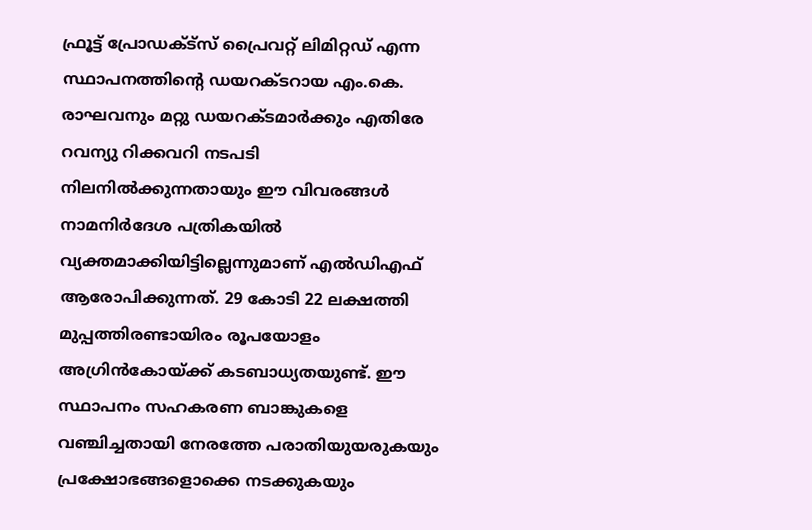ഫ്രൂട്ട് പ്രോഡക്ട്‌സ് പ്രൈവറ്റ് ലിമിറ്റഡ് എന്ന സ്ഥാപനത്തിന്റെ ഡയറക്ടറായ എം.കെ. രാഘവനും മറ്റു ഡയറക്ടമാർക്കും എതിരേ റവന്യു റിക്കവറി നടപടി നിലനിൽക്കുന്നതായും ഈ വിവരങ്ങൾ നാമനിർദേശ പത്രികയിൽ വ്യക്തമാക്കിയിട്ടില്ലെന്നുമാണ് എൽഡിഎഫ് ആരോപിക്കുന്നത്. 29 കോടി 22 ലക്ഷത്തി മുപ്പത്തിരണ്ടായിരം രൂപയോളം അഗ്രിൻകോയ്ക്ക് കടബാധ്യതയുണ്ട്. ഈ സ്ഥാപനം സഹകരണ ബാങ്കുകളെ വഞ്ചിച്ചതായി നേരത്തേ പരാതിയുയരുകയും പ്രക്ഷോഭങ്ങളൊക്കെ നടക്കുകയും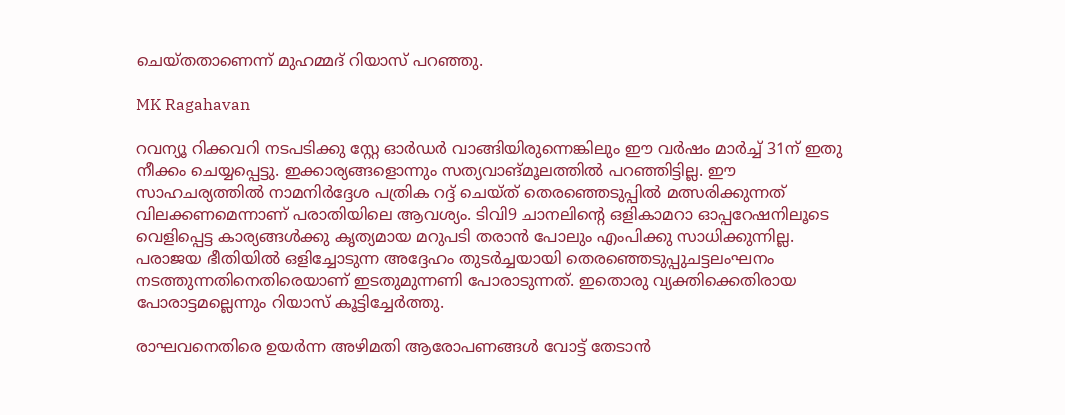ചെയ്തതാണെന്ന് മുഹമ്മദ് റിയാസ് പറഞ്ഞു.

MK Ragahavan

റവന്യൂ റിക്കവറി നടപടിക്കു സ്റ്റേ ഓർഡർ വാങ്ങിയിരുന്നെങ്കിലും ഈ വർഷം മാർച്ച് 31ന് ഇതു നീക്കം ചെയ്യപ്പെട്ടു. ഇക്കാര്യങ്ങളൊന്നും സത്യവാങ്മൂലത്തിൽ പറഞ്ഞിട്ടില്ല. ഈ സാഹചര്യത്തിൽ നാമനിർദ്ദേശ പത്രിക റദ്ദ് ചെയ്ത് തെരഞ്ഞെടുപ്പിൽ മത്സരിക്കുന്നത് വിലക്കണമെന്നാണ് പരാതിയിലെ ആവശ്യം. ടിവി9 ചാനലിന്റെ ഒളികാമറാ ഓപ്പറേഷനിലൂടെ വെളിപ്പെട്ട കാര്യങ്ങൾക്കു കൃത്യമായ മറുപടി തരാൻ പോലും എംപിക്കു സാധിക്കുന്നില്ല. പരാജയ ഭീതിയിൽ ഒളിച്ചോടുന്ന അദ്ദേഹം തുടർച്ചയായി തെരഞ്ഞെടുപ്പുചട്ടലംഘനം നടത്തുന്നതിനെതിരെയാണ് ഇടതുമുന്നണി പോരാടുന്നത്. ഇതൊരു വ്യക്തിക്കെതിരായ പോരാട്ടമല്ലെന്നും റിയാസ് കൂട്ടിച്ചേർത്തു.

രാഘവനെതിരെ ഉയർന്ന അഴിമതി ആരോപണങ്ങൾ വോട്ട് തേടാൻ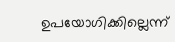ഉപയോഗിക്കില്ലെന്ന്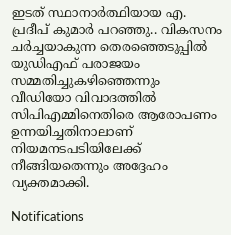ഇടത് സ്ഥാനാർത്ഥിയായ എ. പ്രദീപ് കുമാർ പറഞ്ഞു.. വികസനം ചർച്ചയാകുന്ന തെരഞ്ഞെടുപ്പിൽ യുഡിഎഫ് പരാജയം സമ്മതിച്ചുകഴിഞ്ഞെന്നും വീഡിയോ വിവാദത്തിൽ സിപിഎമ്മിനെതിരെ ആരോപണം ഉന്നയിച്ചതിനാലാണ് നിയമനടപടിയിലേക്ക് നീങ്ങിയതെന്നും അദ്ദേഹം വ്യക്തമാക്കി.

Notifications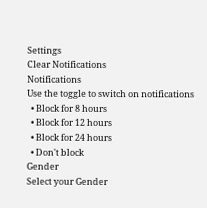Settings
Clear Notifications
Notifications
Use the toggle to switch on notifications
  • Block for 8 hours
  • Block for 12 hours
  • Block for 24 hours
  • Don't block
Gender
Select your Gender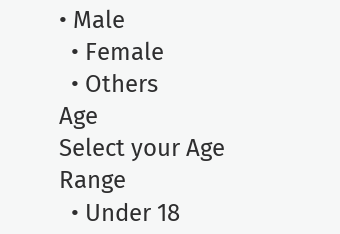• Male
  • Female
  • Others
Age
Select your Age Range
  • Under 18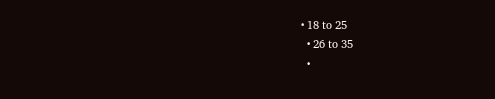• 18 to 25
  • 26 to 35
  •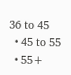36 to 45
  • 45 to 55
  • 55+